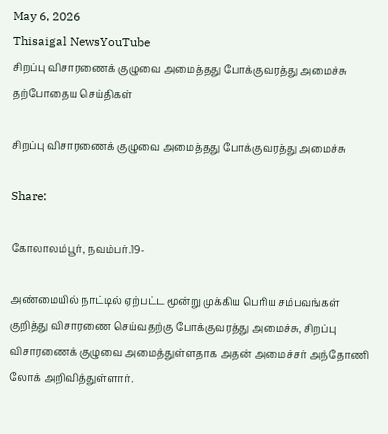May 6, 2026
Thisaigal NewsYouTube
சிறப்பு விசாரணைக் குழுவை அமைத்தது போக்குவரத்து அமைச்சு
தற்போதைய செய்திகள்

சிறப்பு விசாரணைக் குழுவை அமைத்தது போக்குவரத்து அமைச்சு

Share:

கோலாலம்பூர், நவம்பர்.19-

அண்மையில் நாட்டில் ஏற்பட்ட மூன்று முக்கிய பெரிய சம்பவங்கள் குறித்து விசாரணை செய்வதற்கு போக்குவரத்து அமைச்சு, சிறப்பு விசாரணைக் குழுவை அமைத்துள்ளதாக அதன் அமைச்சர் அந்தோணி லோக் அறிவித்துள்ளார்.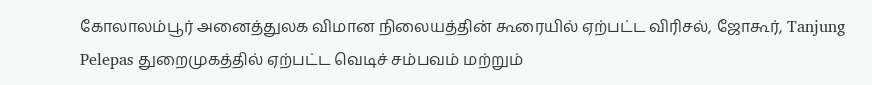கோலாலம்பூர் அனைத்துலக விமான நிலையத்தின் கூரையில் ஏற்பட்ட விரிசல், ஜோகூர், Tanjung Pelepas துறைமுகத்தில் ஏற்பட்ட வெடிச் சம்பவம் மற்றும்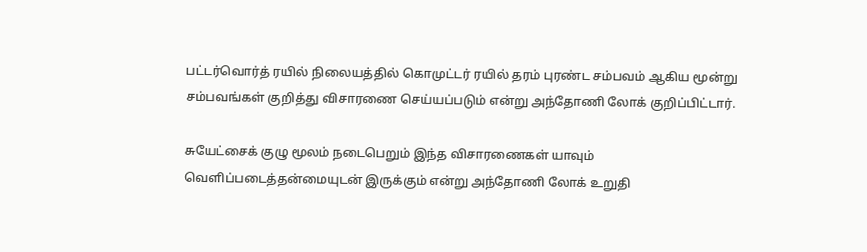பட்டர்வொர்த் ரயில் நிலையத்தில் கொமுட்டர் ரயில் தரம் புரண்ட சம்பவம் ஆகிய மூன்று சம்பவங்கள் குறித்து விசாரணை செய்யப்படும் என்று அந்தோணி லோக் குறிப்பிட்டார்.

சுயேட்சைக் குழு மூலம் நடைபெறும் இந்த விசாரணைகள் யாவும் வெளிப்படைத்தன்மையுடன் இருக்கும் என்று அந்தோணி லோக் உறுதி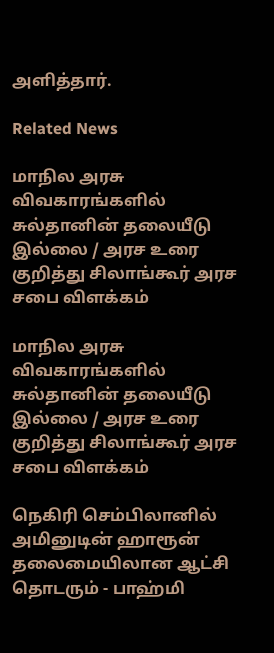அளித்தார்.

Related News

மாநில அரசு விவகாரங்களில் சுல்தானின் தலையீடு இல்லை / அரச உரை குறித்து சிலாங்கூர் அரச சபை விளக்கம்

மாநில அரசு விவகாரங்களில் சுல்தானின் தலையீடு இல்லை / அரச உரை குறித்து சிலாங்கூர் அரச சபை விளக்கம்

நெகிரி செம்பிலானில் அமினுடின் ஹாரூன் தலைமையிலான ஆட்சி தொடரும் - பாஹ்மி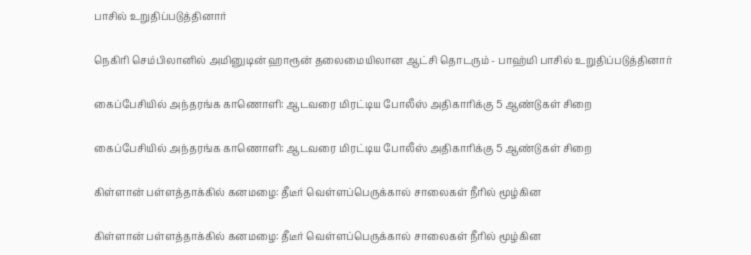பாசில் உறுதிப்படுத்தினார்

நெகிரி செம்பிலானில் அமினுடின் ஹாரூன் தலைமையிலான ஆட்சி தொடரும் - பாஹ்மி பாசில் உறுதிப்படுத்தினார்

கைப்பேசியில் அந்தரங்க காணொளி: ஆடவரை மிரட்டிய போலீஸ் அதிகாரிக்கு 5 ஆண்டுகள் சிறை

கைப்பேசியில் அந்தரங்க காணொளி: ஆடவரை மிரட்டிய போலீஸ் அதிகாரிக்கு 5 ஆண்டுகள் சிறை

கிள்ளான் பள்ளத்தாக்கில் கனமழை: தீடீர் வெள்ளப்பெருக்கால் சாலைகள் நீரில் மூழ்கின

கிள்ளான் பள்ளத்தாக்கில் கனமழை: தீடீர் வெள்ளப்பெருக்கால் சாலைகள் நீரில் மூழ்கின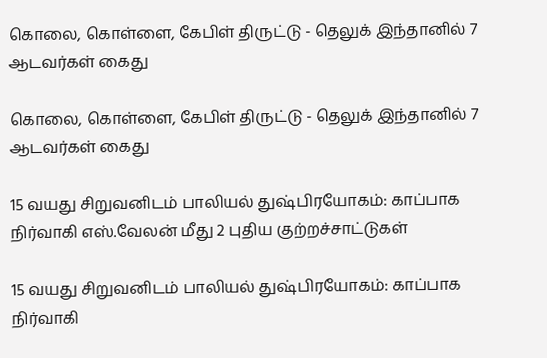கொலை, கொள்ளை, கேபிள் திருட்டு - தெலுக் இந்தானில் 7 ஆடவர்கள் கைது

கொலை, கொள்ளை, கேபிள் திருட்டு - தெலுக் இந்தானில் 7 ஆடவர்கள் கைது

15 வயது சிறுவனிடம் பாலியல் துஷ்பிரயோகம்: காப்பாக நிர்வாகி எஸ்.வேலன் மீது 2 புதிய குற்றச்சாட்டுகள்

15 வயது சிறுவனிடம் பாலியல் துஷ்பிரயோகம்: காப்பாக நிர்வாகி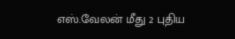எஸ்.வேலன் மீது 2 புதிய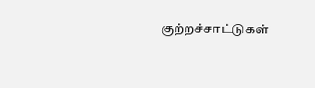குற்றச்சாட்டுகள்